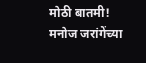मोठी बातमी! मनोज जरांगेंच्या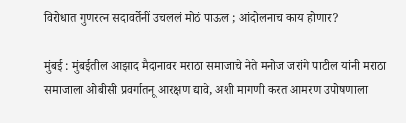विरोधात गुणरत्न सदावर्तेनीं उचललं मोठं पाऊल ; आंदोलनाच काय होणार?

मुंबई : मुंबईतील आझाद मैदानावर मराठा समाजाचे नेते मनोज जरांगे पाटील यांनी मराठा समाजाला ओबीसी प्रवर्गातनू आरक्षण द्यावे, अशी मागणी करत आमरण उपोषणाला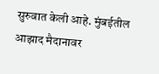सुरुवात केली आहे. मुंबईतील आझाद मैदानावर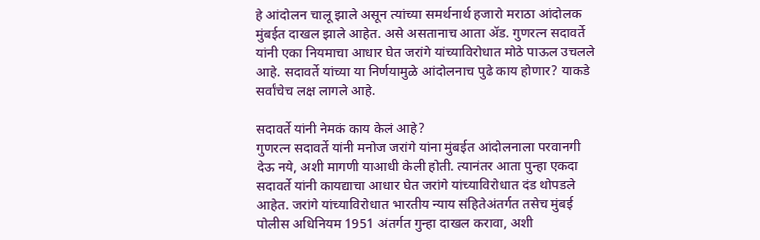हे आंदोलन चालू झाले असून त्यांच्या समर्थनार्थ हजारो मराठा आंदोलक मुंबईत दाखल झाले आहेत. असे असतानाच आता ॲड. गुणरत्न सदावर्ते यांनी एका नियमाचा आधार घेत जरांगे यांच्याविरोधात मोठे पाऊल उचलले आहे. सदावर्ते यांच्या या निर्णयामुळे आंदोलनाच पुढे काय होणार? याकडे सर्वांचेच लक्ष लागले आहे.

सदावर्ते यांनी नेमकं काय केलं आहे?
गुणरत्न सदावर्ते यांनी मनोज जरांगे यांना मुंबईत आंदोलनाला परवानगी देऊ नये, अशी मागणी याआधी केली होती. त्यानंतर आता पुन्हा एकदा सदावर्ते यांनी कायद्याचा आधार घेत जरांगे यांच्याविरोधात दंड थोपडले आहेत. जरांगे यांच्याविरोधात भारतीय न्याय संहितेअंतर्गत तसेच मुंबई पोलीस अधिनियम 1951 अंतर्गत गुन्हा दाखल करावा, अशी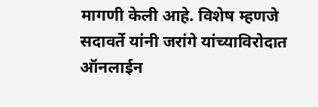मागणी केली आहे. विशेष म्हणजे सदावर्ते यांनी जरांगे यांच्याविरोदात ऑनलाईन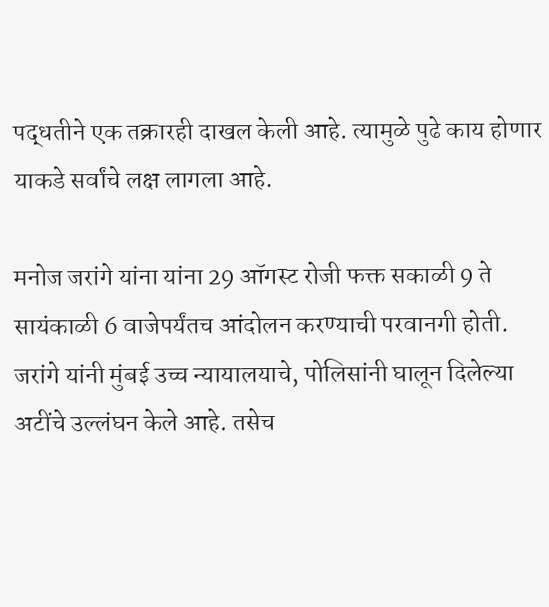पद्धतीने एक तक्रारही दाखल केली आहे. त्यामुळे पुढे काय होणार याकडे सर्वांचे लक्ष लागला आहे.

मनोज जरांगे यांना यांना 29 ऑगस्ट रोजी फक्त सकाळी 9 ते सायंकाळी 6 वाजेपर्यंतच आंदोलन करण्याची परवानगी होती. जरांगे यांनी मुंबई उच्च न्यायालयाचे, पोलिसांनी घालून दिलेल्या अटींचे उल्लंघन केले आहे. तसेच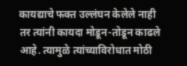कायद्याचे फक्त उल्लंघन केलेले नाही तर त्यांनी कायदा मोडून-तोडून काढले आहे. त्यामुळे त्यांच्याविरोधात मोठी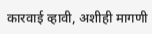कारवाई व्हावी, अशीही मागणी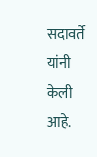सदावर्ते यांनी केली आहे.